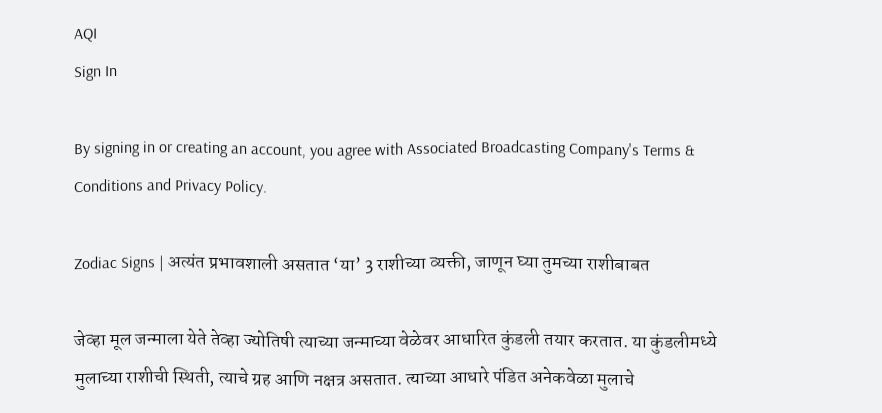AQI
Sign In

By signing in or creating an account, you agree with Associated Broadcasting Company's Terms & Conditions and Privacy Policy.

Zodiac Signs | अत्यंत प्रभावशाली असतात ‘या’ 3 राशीच्या व्यक्ती, जाणून घ्या तुमच्या राशीबाबत

जेव्हा मूल जन्माला येते तेव्हा ज्योतिषी त्याच्या जन्माच्या वेळेवर आधारित कुंडली तयार करतात. या कुंडलीमध्ये मुलाच्या राशीची स्थिती, त्याचे ग्रह आणि नक्षत्र असतात. त्‍याच्‍या आधारे पंडित अनेकवेळा मुलाचे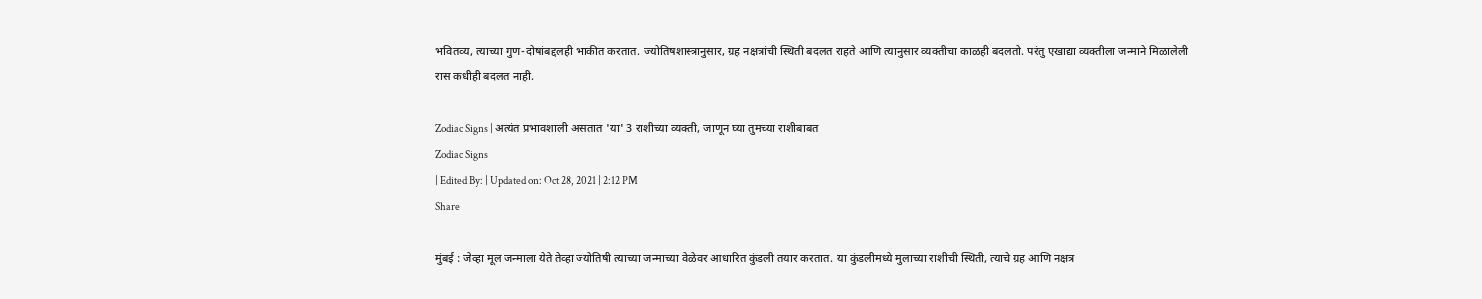भवितव्‍य, त्‍याच्‍या गुण-दोषांबद्दलही भाकीत करतात. ज्योतिषशास्त्रानुसार, ग्रह नक्षत्रांची स्थिती बदलत राहते आणि त्यानुसार व्यक्तीचा काळही बदलतो. परंतु एखाद्या व्यक्तीला जन्माने मिळालेली रास कधीही बदलत नाही.

Zodiac Signs | अत्यंत प्रभावशाली असतात 'या' 3 राशीच्या व्यक्ती, जाणून घ्या तुमच्या राशीबाबत
Zodiac Signs
| Edited By: | Updated on: Oct 28, 2021 | 2:12 PM
Share

मुंबई : जेव्हा मूल जन्माला येते तेव्हा ज्योतिषी त्याच्या जन्माच्या वेळेवर आधारित कुंडली तयार करतात. या कुंडलीमध्ये मुलाच्या राशीची स्थिती, त्याचे ग्रह आणि नक्षत्र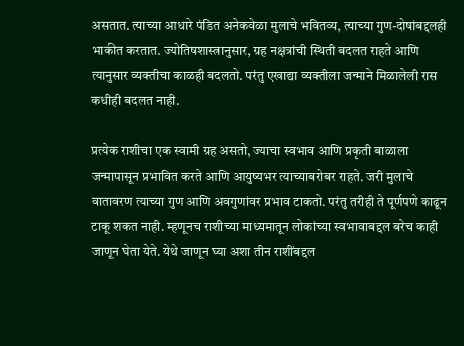असतात. त्‍याच्‍या आधारे पंडित अनेकवेळा मुलाचे भवितव्‍य, त्‍याच्‍या गुण-दोषांबद्दलही भाकीत करतात. ज्योतिषशास्त्रानुसार, ग्रह नक्षत्रांची स्थिती बदलत राहते आणि त्यानुसार व्यक्तीचा काळही बदलतो. परंतु एखाद्या व्यक्तीला जन्माने मिळालेली रास कधीही बदलत नाही.

प्रत्येक राशीचा एक स्वामी ग्रह असतो, ज्याचा स्वभाव आणि प्रकृती बाळाला जन्मापासून प्रभावित करते आणि आयुष्यभर त्याच्याबरोबर राहते. जरी मुलाचे वातावरण त्याच्या गुण आणि अवगुणांवर प्रभाव टाकतो. परंतु तरीही ते पूर्णपणे काढून टाकू शकत नाही. म्हणूनच राशीच्या माध्यमातून लोकांच्या स्वभावाबद्दल बरेच काही जाणून घेता येते. येथे जाणून घ्या अशा तीन राशींबद्दल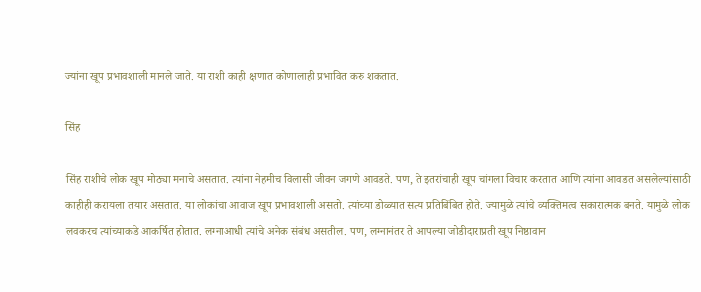ज्यांना खूप प्रभावशाली मानले जाते. या राशी काही क्षणात कोणालाही प्रभावित करु शकतात.

सिंह

सिंह राशीचे लोक खूप मोठ्या मनाचे असतात. त्यांना नेहमीच विलासी जीवन जगणे आवडते. पण, ते इतरांचाही खूप चांगला विचार करतात आणि त्यांना आवडत असलेल्यांसाठी काहीही करायला तयार असतात. या लोकांचा आवाज खूप प्रभावशाली असतो. त्यांच्या डोळ्यात सत्य प्रतिबिंबित होते. ज्यामुळे त्यांचे व्यक्तिमत्व सकारात्मक बनते. यामुळे लोक लवकरच त्यांच्याकडे आकर्षित होतात. लग्नाआधी त्यांचे अनेक संबंध असतील. पण, लग्नानंतर ते आपल्या जोडीदाराप्रती खूप निष्ठावान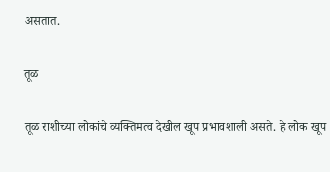असतात.

तूळ

तूळ राशीच्या लोकांचे व्यक्तिमत्व देखील खूप प्रभावशाली असते. हे लोक खूप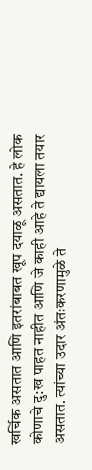खर्चिक असतात आणि इतरांबाबत खूप दयाळू असतात. हे लोक कोणाचे दु:ख पाहत नाहीत आणि जे काही आहे ते द्यायला तयार असतात. त्यांच्या उदार अंतःकरणामुळे ते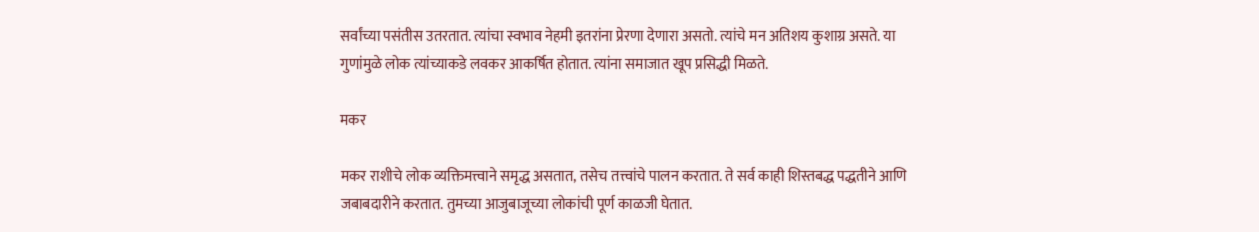सर्वांच्या पसंतीस उतरतात. त्यांचा स्वभाव नेहमी इतरांना प्रेरणा देणारा असतो. त्यांचे मन अतिशय कुशाग्र असते. या गुणांमुळे लोक त्यांच्याकडे लवकर आकर्षित होतात. त्यांना समाजात खूप प्रसिद्धी मिळते.

मकर

मकर राशीचे लोक व्यक्तिमत्त्वाने समृद्ध असतात, तसेच तत्त्वांचे पालन करतात. ते सर्व काही शिस्तबद्ध पद्धतीने आणि जबाबदारीने करतात. तुमच्या आजुबाजूच्या लोकांची पूर्ण काळजी घेतात.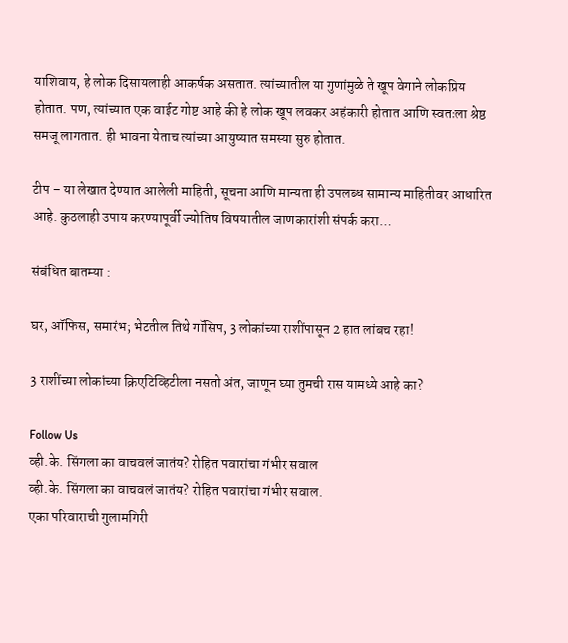याशिवाय, हे लोक दिसायलाही आकर्षक असतात. त्यांच्यातील या गुणांमुळे ते खूप वेगाने लोकप्रिय होतात. पण, त्यांच्यात एक वाईट गोष्ट आहे की हे लोक खूप लवकर अहंकारी होतात आणि स्वतःला श्रेष्ठ समजू लागतात. ही भावना येताच त्यांच्या आयुष्यात समस्या सुरु होतात.

टीप – या लेखात देण्यात आलेली माहिती, सूचना आणि मान्यता ही उपलब्ध सामान्य माहितीवर आधारित आहे. कुठलाही उपाय करण्यापूर्वी ज्योतिष विषयातील जाणकारांशी संपर्क करा…

संबंधित बातम्या :

घर, ऑफिस, समारंभ; भेटतील तिथे गॉसिप, 3 लोकांच्या राशींपासून 2 हात लांबच रहा!

3 राशींच्या लोकांच्या क्रिएटिव्हिटीला नसतो अंत, जाणून घ्या तुमची रास यामध्ये आहे का?

Follow Us
व्ही.के. सिंगला का वाचवलं जातंय? रोहित पवारांचा गंभीर सवाल
व्ही.के. सिंगला का वाचवलं जातंय? रोहित पवारांचा गंभीर सवाल.
एका परिवाराची गुलामगिरी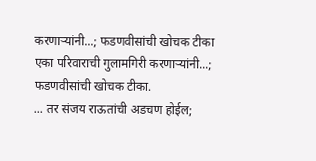करणाऱ्यांनी...; फडणवीसांची खोचक टीका
एका परिवाराची गुलामगिरी करणाऱ्यांनी...; फडणवीसांची खोचक टीका.
... तर संजय राऊतांची अडचण होईल;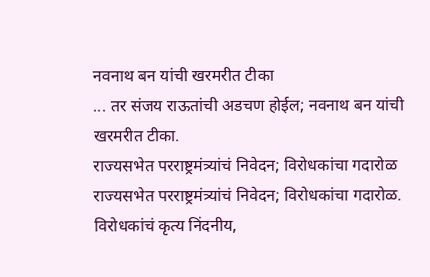नवनाथ बन यांची खरमरीत टीका
... तर संजय राऊतांची अडचण होईल; नवनाथ बन यांची खरमरीत टीका.
राज्यसभेत परराष्ट्रमंत्र्यांचं निवेदन; विरोधकांचा गदारोळ
राज्यसभेत परराष्ट्रमंत्र्यांचं निवेदन; विरोधकांचा गदारोळ.
विरोधकांचं कृत्य निंदनीय,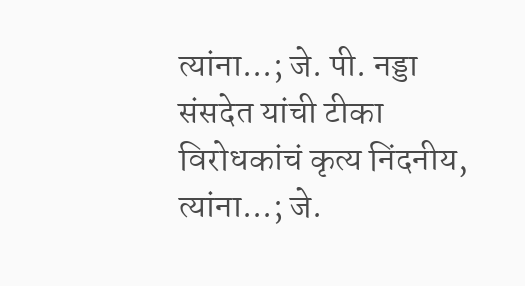त्यांना...; जे. पी. नड्डा संसदेत यांची टीका
विरोधकांचं कृत्य निंदनीय, त्यांना...; जे.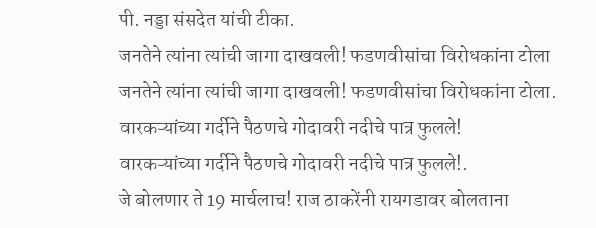पी. नड्डा संसदेत यांची टीका.
जनतेने त्यांना त्यांची जागा दाखवली! फडणवीसांचा विरोधकांना टोला
जनतेने त्यांना त्यांची जागा दाखवली! फडणवीसांचा विरोधकांना टोला.
वारकऱ्यांच्या गर्दीने पैठणचे गोदावरी नदीचे पात्र फुलले!
वारकऱ्यांच्या गर्दीने पैठणचे गोदावरी नदीचे पात्र फुलले!.
जे बोलणार ते 19 मार्चलाच! राज ठाकरेंनी रायगडावर बोलताना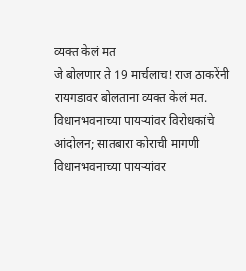व्यक्त केलं मत
जे बोलणार ते 19 मार्चलाच! राज ठाकरेंनी रायगडावर बोलताना व्यक्त केलं मत.
विधानभवनाच्या पायऱ्यांवर विरोधकांचे आंदोलन; सातबारा कोराची मागणी
विधानभवनाच्या पायऱ्यांवर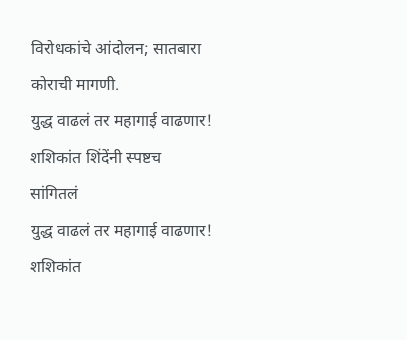विरोधकांचे आंदोलन; सातबारा कोराची मागणी.
युद्ध वाढलं तर महागाई वाढणार! शशिकांत शिंदेंनी स्पष्टच सांगितलं
युद्ध वाढलं तर महागाई वाढणार! शशिकांत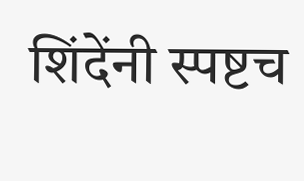शिंदेंनी स्पष्टच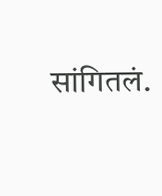सांगितलं.